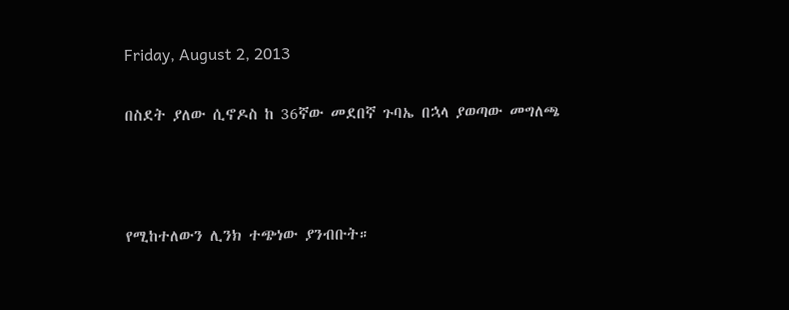Friday, August 2, 2013

በስደት ያለው ሲኖዶስ ከ 36ኛው መደበኛ ጉባኤ በኋላ ያወጣው መግለጫ



የሚከተለውን ሊንክ ተጭነው ያንብቡት።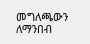መግለጫውን ለማንበብ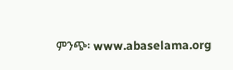ምንጭ፡ www.abaselama.org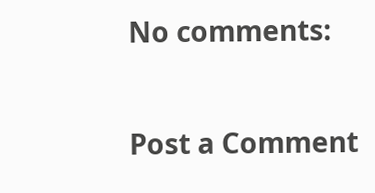No comments:

Post a Comment